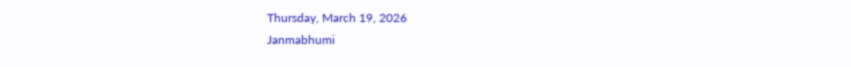Thursday, March 19, 2026
Janmabhumi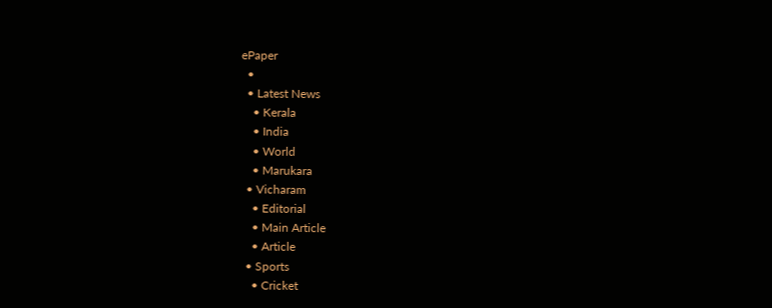ePaper
  •
  • Latest News
    • Kerala
    • India
    • World
    • Marukara
  • Vicharam
    • Editorial
    • Main Article
    • Article
  • Sports
    • Cricket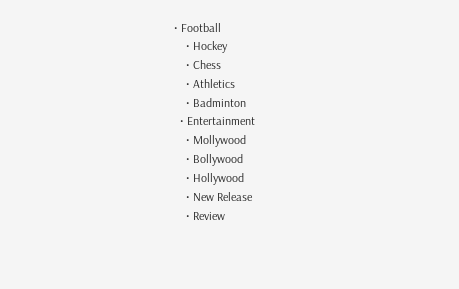• Football
    • Hockey
    • Chess
    • Athletics
    • Badminton
  • Entertainment
    • Mollywood
    • Bollywood
    • Hollywood
    • New Release
    • Review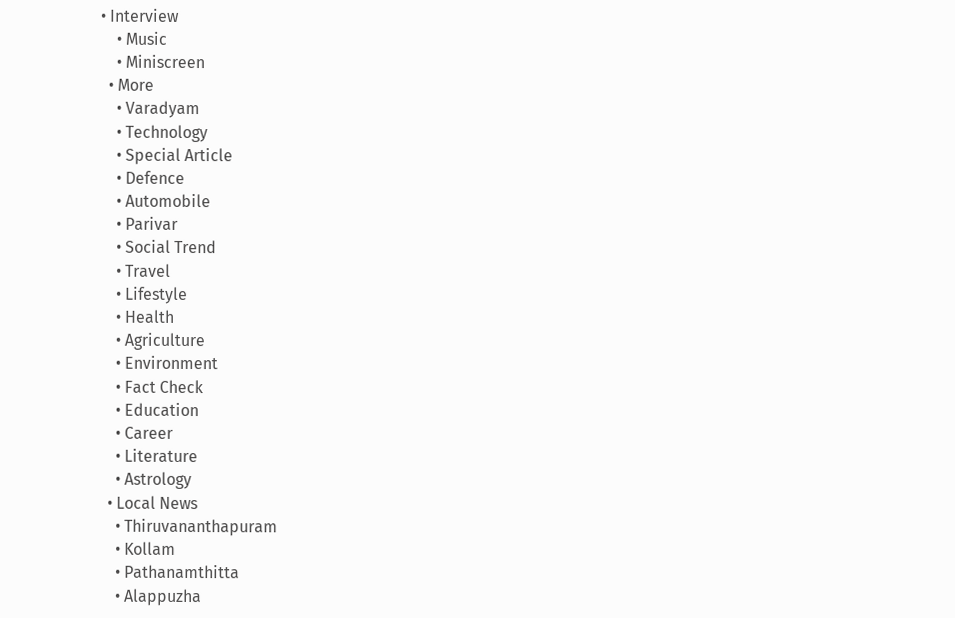• Interview
    • Music
    • Miniscreen
  • More
    • Varadyam
    • Technology
    • Special Article
    • Defence
    • Automobile
    • Parivar
    • Social Trend
    • Travel
    • Lifestyle
    • Health
    • Agriculture
    • Environment
    • Fact Check
    • Education
    • Career
    • Literature
    • Astrology
  • Local News
    • Thiruvananthapuram
    • Kollam
    • Pathanamthitta
    • Alappuzha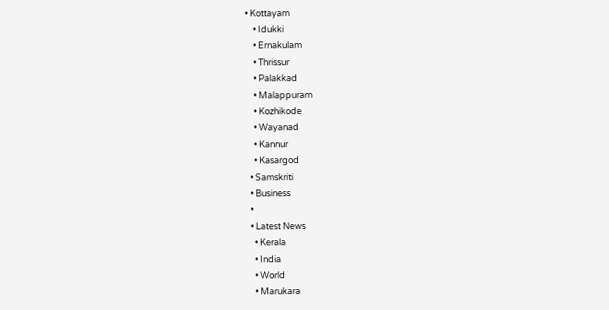• Kottayam
    • Idukki
    • Ernakulam
    • Thrissur
    • Palakkad
    • Malappuram
    • Kozhikode
    • Wayanad
    • Kannur
    • Kasargod
  • Samskriti
  • Business
  •
  • Latest News
    • Kerala
    • India
    • World
    • Marukara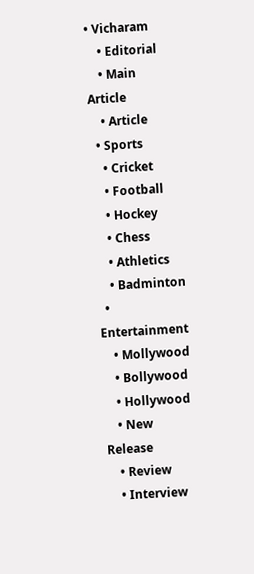• Vicharam
    • Editorial
    • Main Article
    • Article
  • Sports
    • Cricket
    • Football
    • Hockey
    • Chess
    • Athletics
    • Badminton
  • Entertainment
    • Mollywood
    • Bollywood
    • Hollywood
    • New Release
    • Review
    • Interview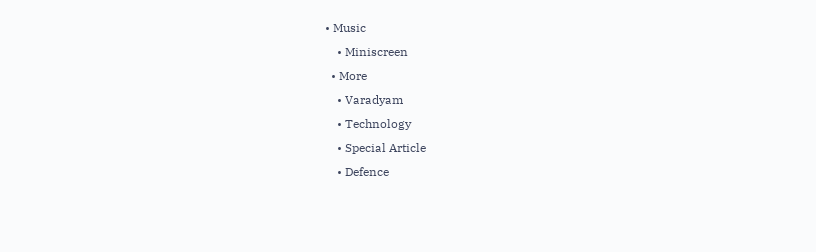• Music
    • Miniscreen
  • More
    • Varadyam
    • Technology
    • Special Article
    • Defence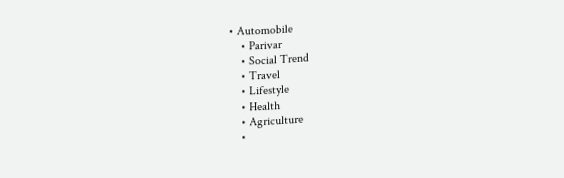• Automobile
    • Parivar
    • Social Trend
    • Travel
    • Lifestyle
    • Health
    • Agriculture
    •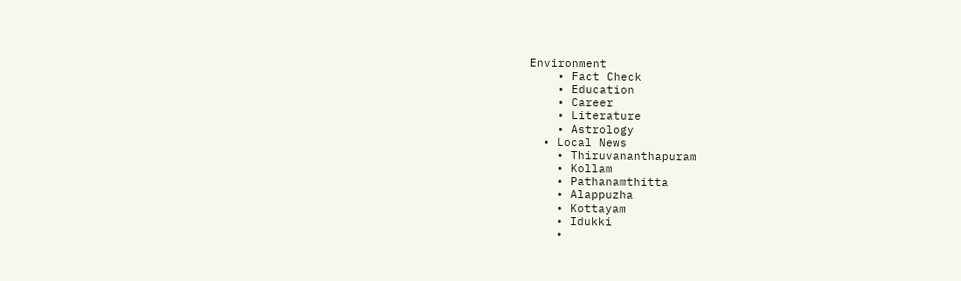Environment
    • Fact Check
    • Education
    • Career
    • Literature
    • Astrology
  • Local News
    • Thiruvananthapuram
    • Kollam
    • Pathanamthitta
    • Alappuzha
    • Kottayam
    • Idukki
    •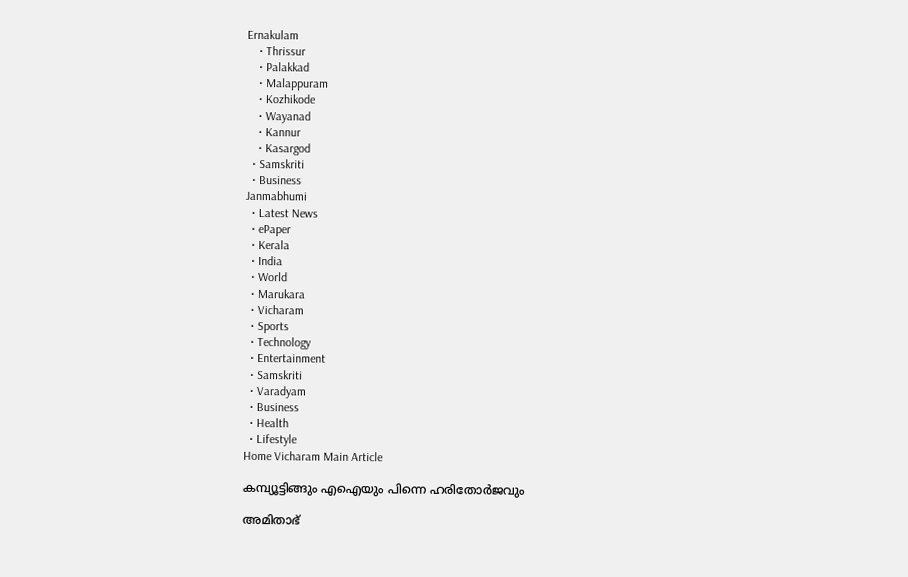Ernakulam
    • Thrissur
    • Palakkad
    • Malappuram
    • Kozhikode
    • Wayanad
    • Kannur
    • Kasargod
  • Samskriti
  • Business
Janmabhumi
  • Latest News
  • ePaper
  • Kerala
  • India
  • World
  • Marukara
  • Vicharam
  • Sports
  • Technology
  • Entertainment
  • Samskriti
  • Varadyam
  • Business
  • Health
  • Lifestyle
Home Vicharam Main Article

കമ്പ്യൂട്ടിങ്ങും എഐയും പിന്നെ ഹരിതോര്‍ജവും

അമിതാഭ്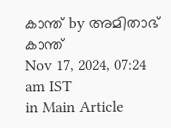കാന്ത് by അമിതാഭ് കാന്ത്
Nov 17, 2024, 07:24 am IST
in Main Article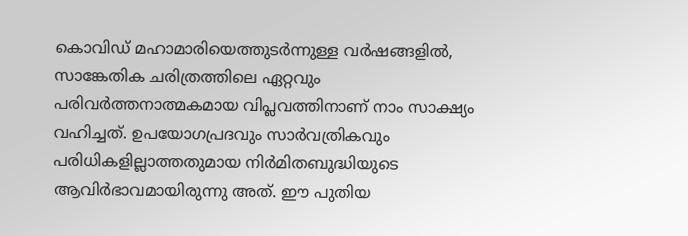കൊവിഡ് മഹാമാരിയെത്തുടര്‍ന്നുള്ള വര്‍ഷങ്ങളില്‍, സാങ്കേതിക ചരിത്രത്തിലെ ഏറ്റവും പരിവര്‍ത്തനാത്മകമായ വിപ്ലവത്തിനാണ് നാം സാക്ഷ്യം വഹിച്ചത്. ഉപയോഗപ്രദവും സാര്‍വത്രികവും പരിധികളില്ലാത്തതുമായ നിര്‍മിതബുദ്ധിയുടെ ആവിര്‍ഭാവമായിരുന്നു അത്. ഈ പുതിയ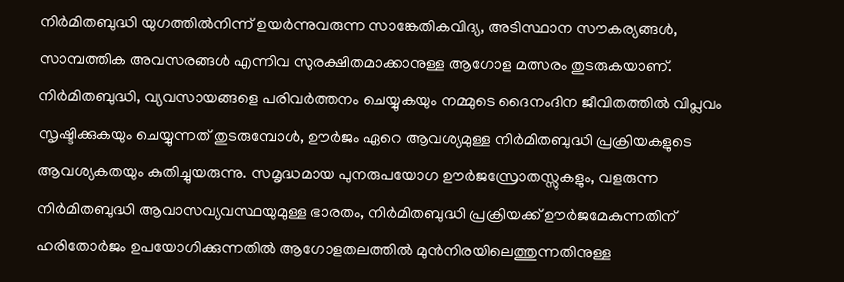നിര്‍മിതബുദ്ധി യുഗത്തില്‍നിന്ന് ഉയര്‍ന്നുവരുന്ന സാങ്കേതികവിദ്യ, അടിസ്ഥാന സൗകര്യങ്ങള്‍, സാമ്പത്തിക അവസരങ്ങള്‍ എന്നിവ സുരക്ഷിതമാക്കാനുള്ള ആഗോള മത്സരം തുടരുകയാണ്. നിര്‍മിതബുദ്ധി, വ്യവസായങ്ങളെ പരിവര്‍ത്തനം ചെയ്യുകയും നമ്മുടെ ദൈനംദിന ജീവിതത്തില്‍ വിപ്ലവം സൃഷ്ടിക്കുകയും ചെയ്യുന്നത് തുടരുമ്പോള്‍, ഊര്‍ജം ഏറെ ആവശ്യമുള്ള നിര്‍മിതബുദ്ധി പ്രക്രിയകളുടെ ആവശ്യകതയും കുതിച്ചുയരുന്നു. സമൃദ്ധമായ പുനരുപയോഗ ഊര്‍ജസ്രോതസ്സുകളും, വളരുന്ന നിര്‍മിതബുദ്ധി ആവാസവ്യവസ്ഥയുമുള്ള ഭാരതം, നിര്‍മിതബുദ്ധി പ്രക്രിയക്ക് ഊര്‍ജമേകുന്നതിന് ഹരിതോര്‍ജം ഉപയോഗിക്കുന്നതില്‍ ആഗോളതലത്തില്‍ മുന്‍നിരയിലെത്തുന്നതിനുള്ള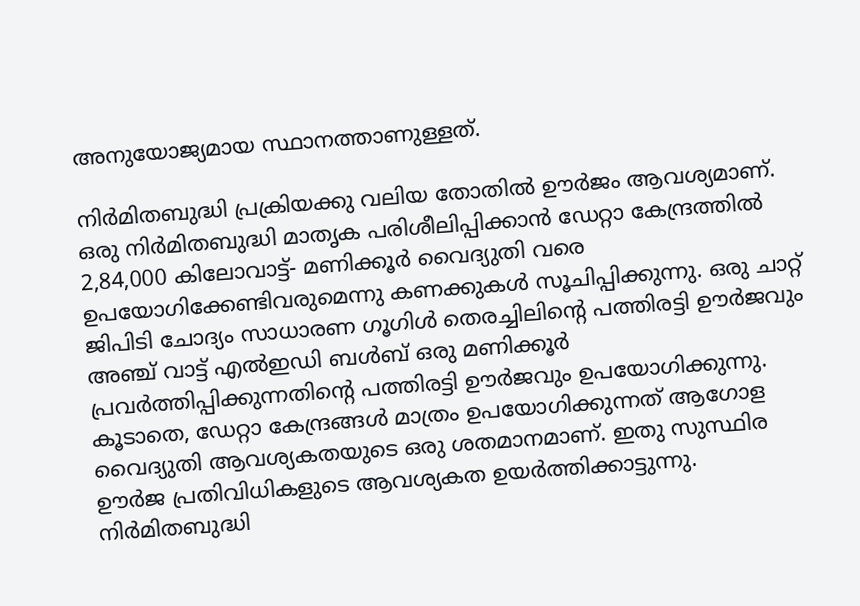അനുയോജ്യമായ സ്ഥാനത്താണുള്ളത്.

നിര്‍മിതബുദ്ധി പ്രക്രിയക്കു വലിയ തോതില്‍ ഊര്‍ജം ആവശ്യമാണ്. ഒരു നിര്‍മിതബുദ്ധി മാതൃക പരിശീലിപ്പിക്കാന്‍ ഡേറ്റാ കേന്ദ്രത്തില്‍ 2,84,000 കിലോവാട്ട്- മണിക്കൂര്‍ വൈദ്യുതി വരെ ഉപയോഗിക്കേണ്ടിവരുമെന്നു കണക്കുകള്‍ സൂചിപ്പിക്കുന്നു. ഒരു ചാറ്റ് ജിപിടി ചോദ്യം സാധാരണ ഗൂഗിള്‍ തെരച്ചിലിന്റെ പത്തിരട്ടി ഊര്‍ജവും അഞ്ച് വാട്ട് എല്‍ഇഡി ബള്‍ബ് ഒരു മണിക്കൂര്‍ പ്രവര്‍ത്തിപ്പിക്കുന്നതിന്റെ പത്തിരട്ടി ഊര്‍ജവും ഉപയോഗിക്കുന്നു. കൂടാതെ, ഡേറ്റാ കേന്ദ്രങ്ങള്‍ മാത്രം ഉപയോഗിക്കുന്നത് ആഗോള വൈദ്യുതി ആവശ്യകതയുടെ ഒരു ശതമാനമാണ്. ഇതു സുസ്ഥിര ഊര്‍ജ പ്രതിവിധികളുടെ ആവശ്യകത ഉയര്‍ത്തിക്കാട്ടുന്നു. നിര്‍മിതബുദ്ധി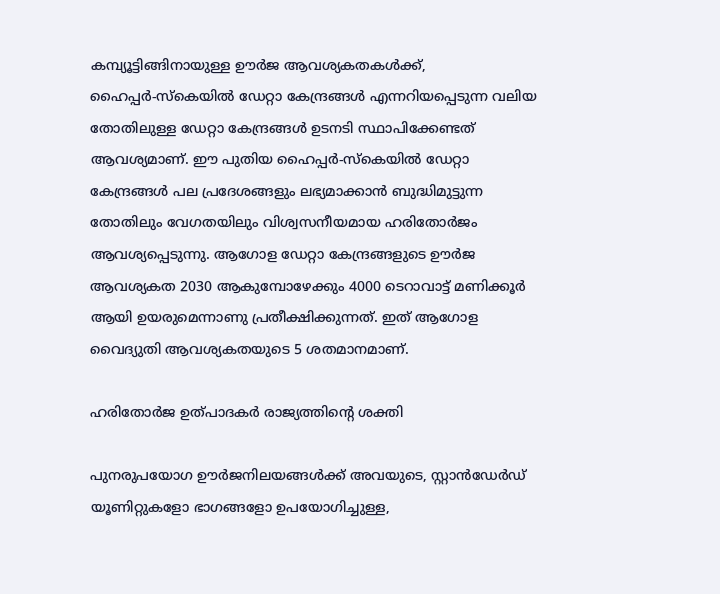കമ്പ്യൂട്ടിങ്ങിനായുള്ള ഊര്‍ജ ആവശ്യകതകള്‍ക്ക്, ഹൈപ്പര്‍-സ്‌കെയില്‍ ഡേറ്റാ കേന്ദ്രങ്ങള്‍ എന്നറിയപ്പെടുന്ന വലിയ തോതിലുള്ള ഡേറ്റാ കേന്ദ്രങ്ങള്‍ ഉടനടി സ്ഥാപിക്കേണ്ടത് ആവശ്യമാണ്. ഈ പുതിയ ഹൈപ്പര്‍-സ്‌കെയില്‍ ഡേറ്റാ കേന്ദ്രങ്ങള്‍ പല പ്രദേശങ്ങളും ലഭ്യമാക്കാന്‍ ബുദ്ധിമുട്ടുന്ന തോതിലും വേഗതയിലും വിശ്വസനീയമായ ഹരിതോര്‍ജം ആവശ്യപ്പെടുന്നു. ആഗോള ഡേറ്റാ കേന്ദ്രങ്ങളുടെ ഊര്‍ജ ആവശ്യകത 2030 ആകുമ്പോഴേക്കും 4000 ടെറാവാട്ട് മണിക്കൂര്‍ ആയി ഉയരുമെന്നാണു പ്രതീക്ഷിക്കുന്നത്. ഇത് ആഗോള വൈദ്യുതി ആവശ്യകതയുടെ 5 ശതമാനമാണ്.

ഹരിതോര്‍ജ ഉത്പാദകര്‍ രാജ്യത്തിന്റെ ശക്തി

പുനരുപയോഗ ഊര്‍ജനിലയങ്ങള്‍ക്ക് അവയുടെ, സ്റ്റാന്‍ഡേര്‍ഡ് യൂണിറ്റുകളോ ഭാഗങ്ങളോ ഉപയോഗിച്ചുള്ള,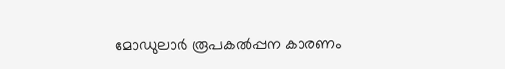മോഡുലാര്‍ രൂപകല്‍പ്പന കാരണം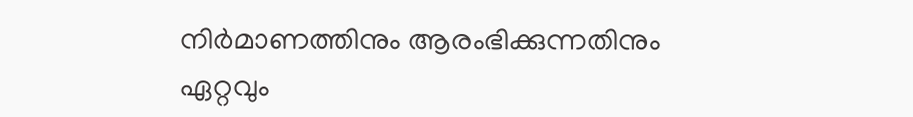നിര്‍മാണത്തിനും ആരംഭിക്കുന്നതിനും ഏറ്റവും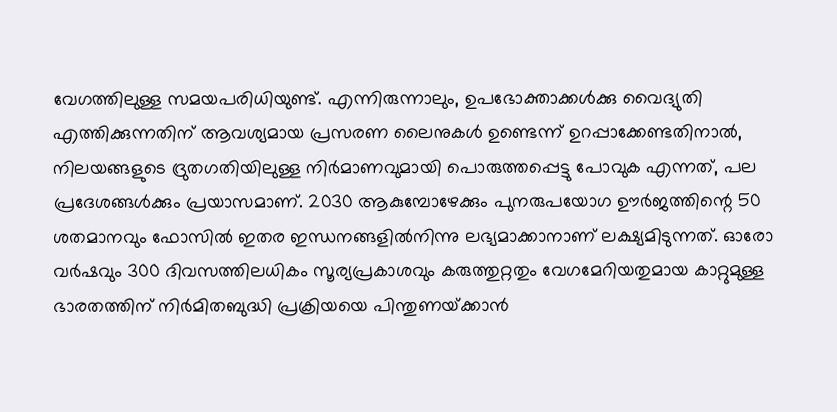വേഗത്തിലുള്ള സമയപരിധിയുണ്ട്. എന്നിരുന്നാലും, ഉപഭോക്താക്കള്‍ക്കു വൈദ്യുതി എത്തിക്കുന്നതിന് ആവശ്യമായ പ്രസരണ ലൈനുകള്‍ ഉണ്ടെന്ന് ഉറപ്പാക്കേണ്ടതിനാല്‍, നിലയങ്ങളുടെ ദ്രുതഗതിയിലുള്ള നിര്‍മാണവുമായി പൊരുത്തപ്പെട്ടു പോവുക എന്നത്, പല പ്രദേശങ്ങള്‍ക്കും പ്രയാസമാണ്. 2030 ആകുമ്പോഴേക്കും പുനരുപയോഗ ഊര്‍ജത്തിന്റെ 50 ശതമാനവും ഫോസില്‍ ഇതര ഇന്ധനങ്ങളില്‍നിന്നു ലഭ്യമാക്കാനാണ് ലക്ഷ്യമിടുന്നത്. ഓരോ വര്‍ഷവും 300 ദിവസത്തിലധികം സൂര്യപ്രകാശവും കരുത്തുറ്റതും വേഗമേറിയതുമായ കാറ്റുമുള്ള ഭാരതത്തിന് നിര്‍മിതബുദ്ധി പ്രക്രിയയെ പിന്തുണയ്‌ക്കാന്‍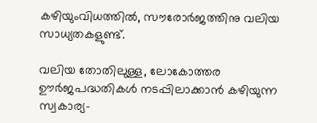കഴിയുംവിധത്തില്‍, സൗരോര്‍ജത്തിനു വലിയ സാധ്യതകളുണ്ട്.

വലിയ തോതിലുള്ള, ലോകോത്തര ഊര്‍ജപദ്ധതികള്‍ നടപ്പിലാക്കാന്‍ കഴിയുന്ന സ്വകാര്യ-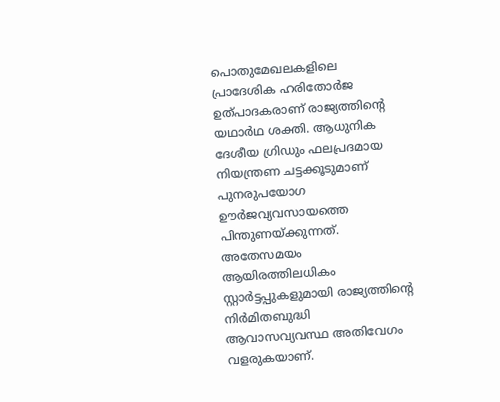പൊതുമേഖലകളിലെ പ്രാദേശിക ഹരിതോര്‍ജ ഉത്പാദകരാണ് രാജ്യത്തിന്റെ യഥാര്‍ഥ ശക്തി. ആധുനിക ദേശീയ ഗ്രിഡും ഫലപ്രദമായ നിയന്ത്രണ ചട്ടക്കൂടുമാണ് പുനരുപയോഗ ഊര്‍ജവ്യവസായത്തെ പിന്തുണയ്‌ക്കുന്നത്. അതേസമയം ആയിരത്തിലധികം സ്റ്റാര്‍ട്ടപ്പുകളുമായി രാജ്യത്തിന്റെ നിര്‍മിതബുദ്ധി ആവാസവ്യവസ്ഥ അതിവേഗം വളരുകയാണ്.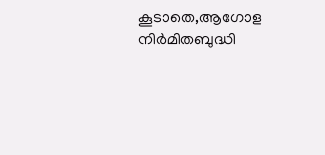കൂടാതെ,ആഗോള നിര്‍മിതബുദ്ധി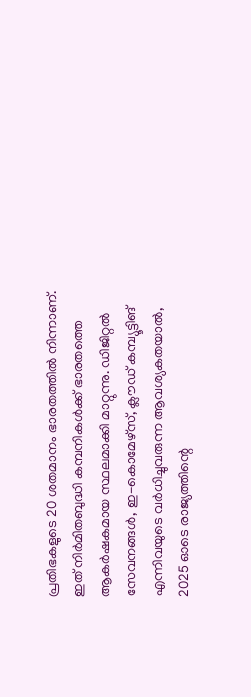പ്രതിഭകളുടെ 20 ശതമാനം ഭാരതത്തില്‍ നിന്നാണ്. ഇത് നിര്‍മിതബുദ്ധി കമ്പനികള്‍ക്ക് ഭാരതത്തെ ആകര്‍ഷകമായ സ്ഥലമാക്കി മാറ്റുന്നു. ഡിജിറ്റല്‍ സേവനങ്ങള്‍, ഇ-കൊമേഴ്സ്, ക്ലൗഡ് കമ്പ്യൂട്ടിങ് എന്നിവയുടെ വര്‍ധിച്ചുവരുന്ന ആവശ്യകതയാല്‍, 2025 ഓടെ രാജ്യത്തിന്റെ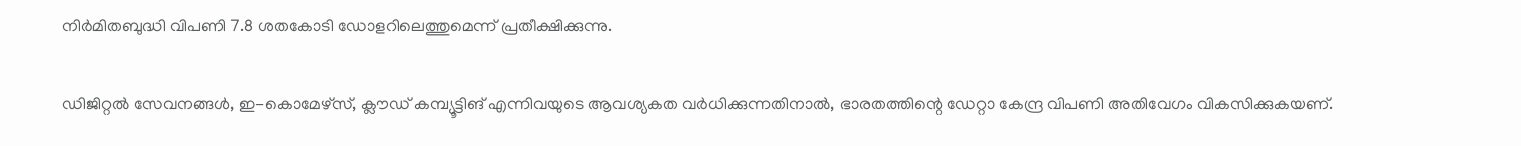നിര്‍മിതബുദ്ധി വിപണി 7.8 ശതകോടി ഡോളറിലെത്തുമെന്ന് പ്രതീക്ഷിക്കുന്നു.

ഡിജിറ്റല്‍ സേവനങ്ങള്‍, ഇ-കൊമേഴ്സ്, ക്ലൗഡ് കമ്പ്യൂട്ടിങ് എന്നിവയുടെ ആവശ്യകത വര്‍ധിക്കുന്നതിനാല്‍, ഭാരതത്തിന്റെ ഡേറ്റാ കേന്ദ്ര വിപണി അതിവേഗം വികസിക്കുകയണ്.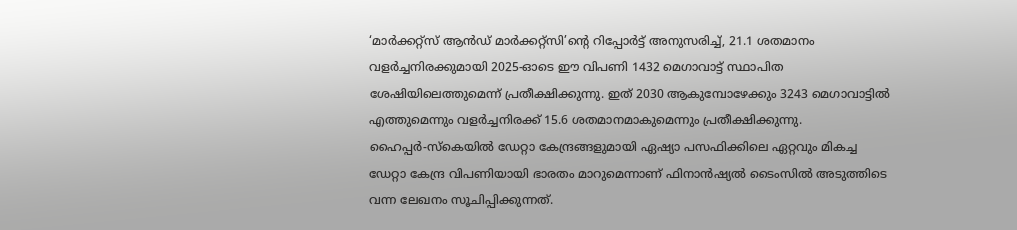‘മാര്‍ക്കറ്റ്സ് ആന്‍ഡ് മാര്‍ക്കറ്റ്സി’ന്റെ റിപ്പോര്‍ട്ട് അനുസരിച്ച്, 21.1 ശതമാനം വളര്‍ച്ചനിരക്കുമായി 2025-ഓടെ ഈ വിപണി 1432 മെഗാവാട്ട് സ്ഥാപിത ശേഷിയിലെത്തുമെന്ന് പ്രതീക്ഷിക്കുന്നു. ഇത് 2030 ആകുമ്പോഴേക്കും 3243 മെഗാവാട്ടില്‍ എത്തുമെന്നും വളര്‍ച്ചനിരക്ക് 15.6 ശതമാനമാകുമെന്നും പ്രതീക്ഷിക്കുന്നു. ഹൈപ്പര്‍-സ്‌കെയില്‍ ഡേറ്റാ കേന്ദ്രങ്ങളുമായി ഏഷ്യാ പസഫിക്കിലെ ഏറ്റവും മികച്ച ഡേറ്റാ കേന്ദ്ര വിപണിയായി ഭാരതം മാറുമെന്നാണ് ഫിനാന്‍ഷ്യല്‍ ടൈംസില്‍ അടുത്തിടെ വന്ന ലേഖനം സൂചിപ്പിക്കുന്നത്.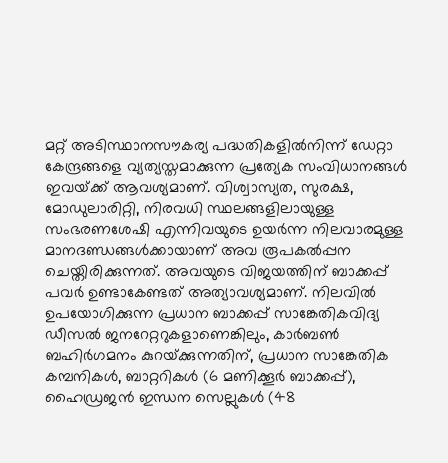മറ്റ് അടിസ്ഥാനസൗകര്യ പദ്ധതികളില്‍നിന്ന് ഡേറ്റാ കേന്ദ്രങ്ങളെ വ്യത്യസ്തമാക്കുന്ന പ്രത്യേക സംവിധാനങ്ങള്‍ ഇവയ്‌ക്ക് ആവശ്യമാണ്. വിശ്വാസ്യത, സുരക്ഷ, മോഡുലാരിറ്റി, നിരവധി സ്ഥലങ്ങളിലായുള്ള സംഭരണശേഷി എന്നിവയുടെ ഉയര്‍ന്ന നിലവാരമുള്ള മാനദണ്ഡങ്ങള്‍ക്കായാണ് അവ രൂപകല്‍പ്പന ചെയ്തിരിക്കുന്നത്. അവയുടെ വിജയത്തിന് ബാക്കപ്പ് പവര്‍ ഉണ്ടാകേണ്ടത് അത്യാവശ്യമാണ്. നിലവില്‍ ഉപയോഗിക്കുന്ന പ്രധാന ബാക്കപ്പ് സാങ്കേതികവിദ്യ ഡീസല്‍ ജനറേറ്ററുകളാണെങ്കിലും, കാര്‍ബണ്‍ ബഹിര്‍ഗമനം കുറയ്‌ക്കുന്നതിന്, പ്രധാന സാങ്കേതിക കമ്പനികള്‍, ബാറ്ററികള്‍ (6 മണിക്കൂര്‍ ബാക്കപ്പ്), ഹൈഡ്രജന്‍ ഇന്ധന സെല്ലുകള്‍ (48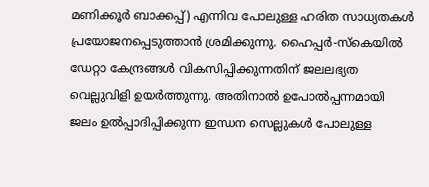മണിക്കൂര്‍ ബാക്കപ്പ്) എന്നിവ പോലുള്ള ഹരിത സാധ്യതകള്‍ പ്രയോജനപ്പെടുത്താന്‍ ശ്രമിക്കുന്നു. ഹൈപ്പര്‍-സ്‌കെയില്‍ ഡേറ്റാ കേന്ദ്രങ്ങള്‍ വികസിപ്പിക്കുന്നതിന് ജലലഭ്യത വെല്ലുവിളി ഉയര്‍ത്തുന്നു. അതിനാല്‍ ഉപോല്‍പ്പന്നമായി ജലം ഉല്‍പ്പാദിപ്പിക്കുന്ന ഇന്ധന സെല്ലുകള്‍ പോലുള്ള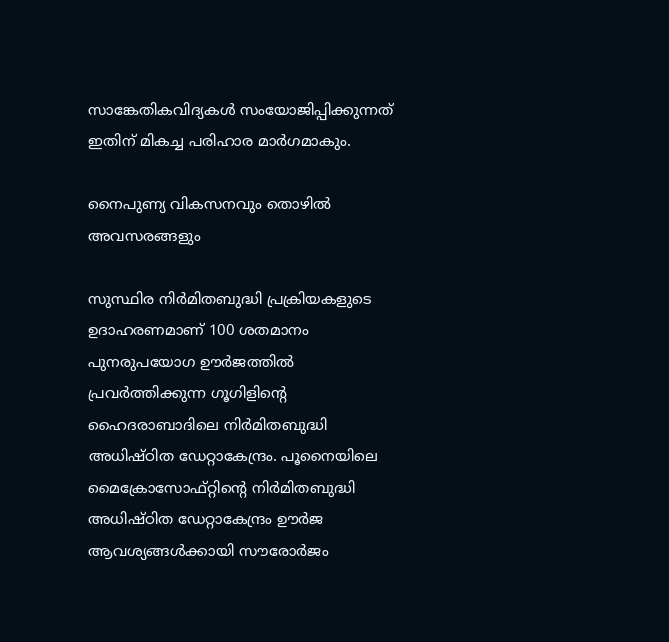സാങ്കേതികവിദ്യകള്‍ സംയോജിപ്പിക്കുന്നത് ഇതിന് മികച്ച പരിഹാര മാര്‍ഗമാകും.

നൈപുണ്യ വികസനവും തൊഴില്‍ അവസരങ്ങളും

സുസ്ഥിര നിര്‍മിതബുദ്ധി പ്രക്രിയകളുടെ ഉദാഹരണമാണ് 100 ശതമാനം പുനരുപയോഗ ഊര്‍ജത്തില്‍ പ്രവര്‍ത്തിക്കുന്ന ഗൂഗിളിന്റെ ഹൈദരാബാദിലെ നിര്‍മിതബുദ്ധി അധിഷ്ഠിത ഡേറ്റാകേന്ദ്രം. പൂനൈയിലെ മൈക്രോസോഫ്റ്റിന്റെ നിര്‍മിതബുദ്ധി അധിഷ്ഠിത ഡേറ്റാകേന്ദ്രം ഊര്‍ജ ആവശ്യങ്ങള്‍ക്കായി സൗരോര്‍ജം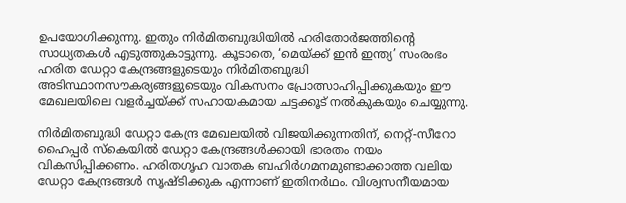ഉപയോഗിക്കുന്നു. ഇതും നിര്‍മിതബുദ്ധിയില്‍ ഹരിതോര്‍ജത്തിന്റെ സാധ്യതകള്‍ എടുത്തുകാട്ടുന്നു. കൂടാതെ, ‘മെയ്‌ക്ക് ഇന്‍ ഇന്ത്യ’ സംരംഭം ഹരിത ഡേറ്റാ കേന്ദ്രങ്ങളുടെയും നിര്‍മിതബുദ്ധി അടിസ്ഥാനസൗകര്യങ്ങളുടെയും വികസനം പ്രോത്സാഹിപ്പിക്കുകയും ഈ മേഖലയിലെ വളര്‍ച്ചയ്‌ക്ക് സഹായകമായ ചട്ടക്കൂട് നല്‍കുകയും ചെയ്യുന്നു.

നിര്‍മിതബുദ്ധി ഡേറ്റാ കേന്ദ്ര മേഖലയില്‍ വിജയിക്കുന്നതിന്, നെറ്റ്-സീറോ ഹൈപ്പര്‍ സ്‌കെയില്‍ ഡേറ്റാ കേന്ദ്രങ്ങള്‍ക്കായി ഭാരതം നയം വികസിപ്പിക്കണം. ഹരിതഗൃഹ വാതക ബഹിര്‍ഗമനമുണ്ടാക്കാത്ത വലിയ ഡേറ്റാ കേന്ദ്രങ്ങള്‍ സൃഷ്ടിക്കുക എന്നാണ് ഇതിനര്‍ഥം. വിശ്വസനീയമായ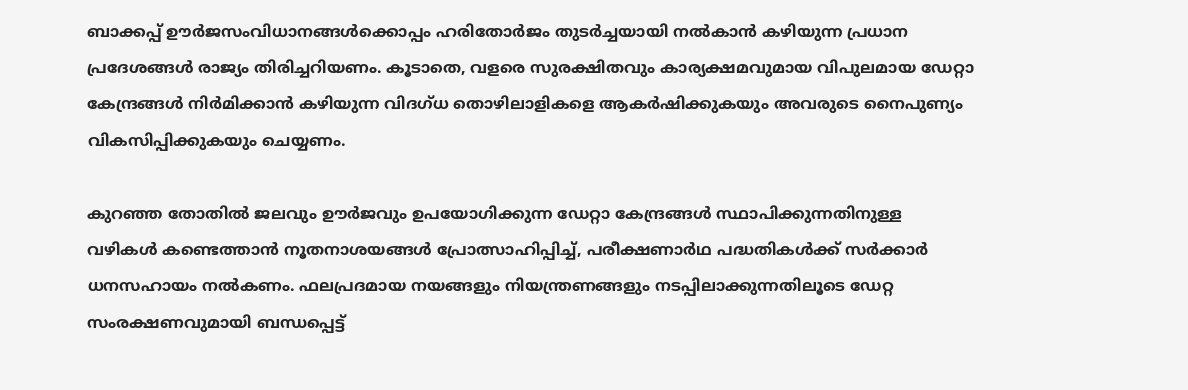ബാക്കപ്പ് ഊര്‍ജസംവിധാനങ്ങള്‍ക്കൊപ്പം ഹരിതോര്‍ജം തുടര്‍ച്ചയായി നല്‍കാന്‍ കഴിയുന്ന പ്രധാന പ്രദേശങ്ങള്‍ രാജ്യം തിരിച്ചറിയണം. കൂടാതെ, വളരെ സുരക്ഷിതവും കാര്യക്ഷമവുമായ വിപുലമായ ഡേറ്റാ കേന്ദ്രങ്ങള്‍ നിര്‍മിക്കാന്‍ കഴിയുന്ന വിദഗ്ധ തൊഴിലാളികളെ ആകര്‍ഷിക്കുകയും അവരുടെ നൈപുണ്യം വികസിപ്പിക്കുകയും ചെയ്യണം.

കുറഞ്ഞ തോതില്‍ ജലവും ഊര്‍ജവും ഉപയോഗിക്കുന്ന ഡേറ്റാ കേന്ദ്രങ്ങള്‍ സ്ഥാപിക്കുന്നതിനുള്ള വഴികള്‍ കണ്ടെത്താന്‍ നൂതനാശയങ്ങള്‍ പ്രോത്സാഹിപ്പിച്ച്, പരീക്ഷണാര്‍ഥ പദ്ധതികള്‍ക്ക് സര്‍ക്കാര്‍ ധനസഹായം നല്‍കണം. ഫലപ്രദമായ നയങ്ങളും നിയന്ത്രണങ്ങളും നടപ്പിലാക്കുന്നതിലൂടെ ഡേറ്റ സംരക്ഷണവുമായി ബന്ധപ്പെട്ട്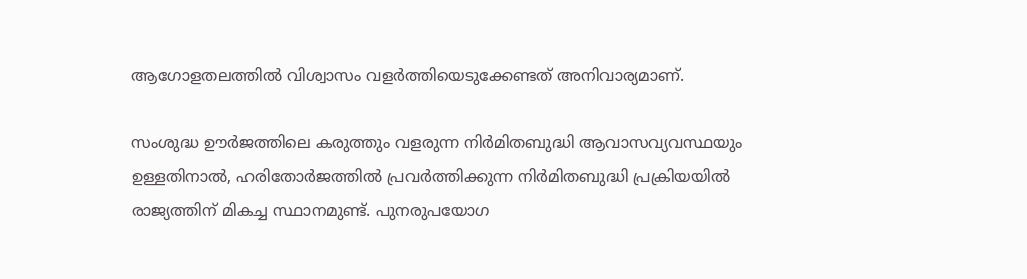ആഗോളതലത്തില്‍ വിശ്വാസം വളര്‍ത്തിയെടുക്കേണ്ടത് അനിവാര്യമാണ്.

സംശുദ്ധ ഊര്‍ജത്തിലെ കരുത്തും വളരുന്ന നിര്‍മിതബുദ്ധി ആവാസവ്യവസ്ഥയും ഉള്ളതിനാല്‍, ഹരിതോര്‍ജത്തില്‍ പ്രവര്‍ത്തിക്കുന്ന നിര്‍മിതബുദ്ധി പ്രക്രിയയില്‍ രാജ്യത്തിന് മികച്ച സ്ഥാനമുണ്ട്. പുനരുപയോഗ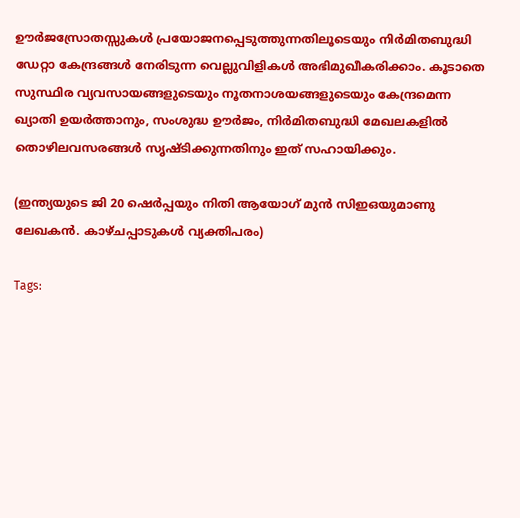ഊര്‍ജസ്രോതസ്സുകള്‍ പ്രയോജനപ്പെടുത്തുന്നതിലൂടെയും നിര്‍മിതബുദ്ധി ഡേറ്റാ കേന്ദ്രങ്ങള്‍ നേരിടുന്ന വെല്ലുവിളികള്‍ അഭിമുഖീകരിക്കാം. കൂടാതെ സുസ്ഥിര വ്യവസായങ്ങളുടെയും നൂതനാശയങ്ങളുടെയും കേന്ദ്രമെന്ന ഖ്യാതി ഉയര്‍ത്താനും, സംശുദ്ധ ഊര്‍ജം, നിര്‍മിതബുദ്ധി മേഖലകളില്‍ തൊഴിലവസരങ്ങള്‍ സൃഷ്ടിക്കുന്നതിനും ഇത് സഹായിക്കും.

(ഇന്ത്യയുടെ ജി 20 ഷെര്‍പ്പയും നിതി ആയോഗ് മുന്‍ സിഇഒയുമാണു ലേഖകന്‍. കാഴ്ചപ്പാടുകള്‍ വ്യക്തിപരം)

Tags: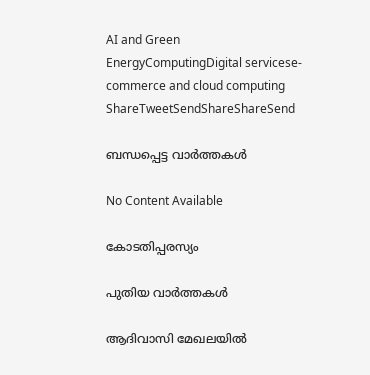AI and Green EnergyComputingDigital servicese-commerce and cloud computing
ShareTweetSendShareShareSend

ബന്ധപ്പെട്ട വാര്‍ത്തകള്‍

No Content Available

കോടതിപ്പരസ്യം

പുതിയ വാര്‍ത്തകള്‍

ആദിവാസി മേഖലയിൽ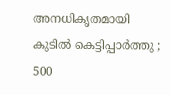അനധികൃതമായി കുടിൽ കെട്ടിപ്പാർത്തു ; 500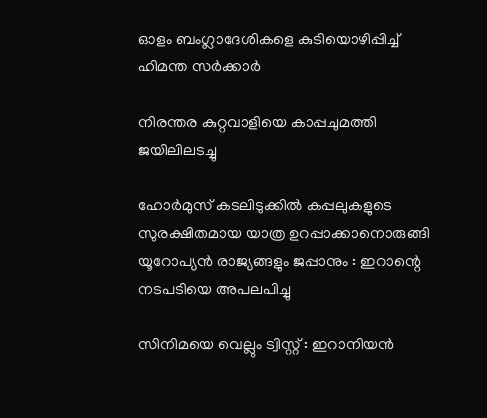ഓളം ബംഗ്ലാദേശികളെ കുടിയൊഴിപ്പിച്ച് ഹിമന്ത സർക്കാർ

നിരന്തര കുറ്റവാളിയെ കാപ്പചുമത്തി ജയിലിലടച്ചു

ഹോർമുസ് കടലിടുക്കിൽ കപ്പലുകളുടെ സുരക്ഷിതമായ യാത്ര ഉറപ്പാക്കാനൊരുങ്ങി യൂറോപ്യൻ രാജ്യങ്ങളും ജപ്പാനും : ഇറാന്റെ നടപടിയെ അപലപിച്ചു

സിനിമയെ വെല്ലും ട്വിസ്റ്റ് : ഇറാനിയൻ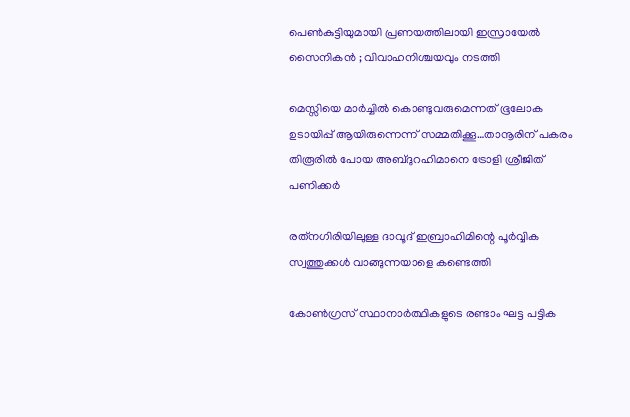പെൺകുട്ടിയുമായി പ്രണയത്തിലായി ഇസ്രായേൽ സൈനികൻ ; വിവാഹനിശ്ചയവും നടത്തി

മെസ്സിയെ മാര്‍ച്ചില്‍ കൊണ്ടുവരുമെന്നത് ഭൂലോക ഉടായിപ്പ് ആയിരുന്നെന്ന് സമ്മതിക്കൂ…താനൂരിന് പകരം തിരൂരില്‍ പോയ അബ്ദുറഹിമാനെ ട്രോളി ശ്രീജിത് പണിക്കര്‍

രത്‌നഗിരിയിലുള്ള ദാവൂദ് ഇബ്രാഹിമിന്റെ പൂർവ്വിക സ്വത്തുക്കൾ വാങ്ങുന്നയാളെ കണ്ടെത്തി

കോണ്‍ഗ്രസ് സ്ഥാനാര്‍ത്ഥികളുടെ രണ്ടാം ഘട്ട പട്ടിക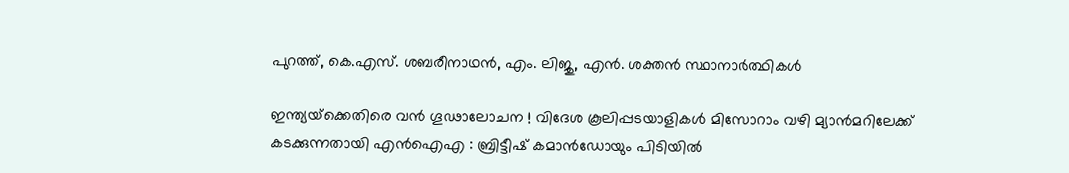പുറത്ത്, കെ.എസ്. ശബരീനാഥന്‍, എം. ലിജു, എന്‍. ശക്തന്‍ സ്ഥാനാര്‍ത്ഥികള്‍

ഇന്ത്യയ്‌ക്കെതിരെ വൻ ഗൂഢാലോചന ! വിദേശ കൂലിപ്പടയാളികൾ മിസോറാം വഴി മ്യാൻമറിലേക്ക് കടക്കുന്നതായി എൻഐഎ : ബ്രിട്ടീഷ് കമാൻഡോയും പിടിയിൽ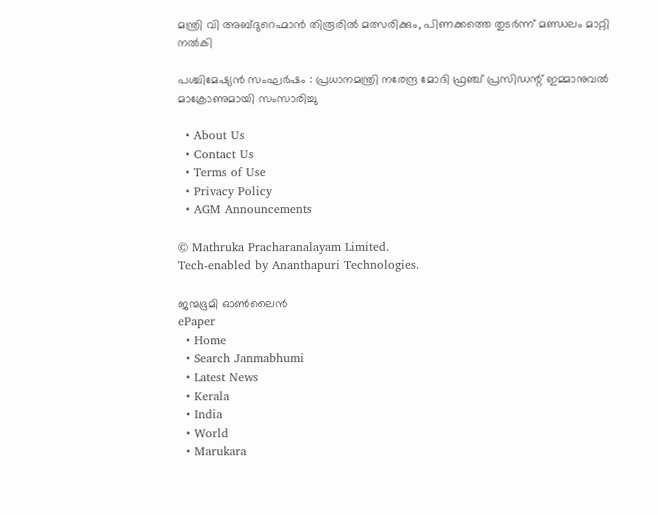മന്ത്രി വി അബ്ദുറെഹ്മാന്‍ തിരൂരില്‍ മത്സരിക്കും, പിണക്കത്തെ തുടര്‍ന്ന് മണ്ഡലം മാറ്റി നല്‍കി

പശ്ചിമേഷ്യൻ സംഘർഷം : പ്രധാനമന്ത്രി നരേന്ദ്ര മോദി ഫ്രഞ്ച് പ്രസിഡന്റ് ഇമ്മാനുവൽ മാക്രോണുമായി സംസാരിച്ചു

  • About Us
  • Contact Us
  • Terms of Use
  • Privacy Policy
  • AGM Announcements

© Mathruka Pracharanalayam Limited.
Tech-enabled by Ananthapuri Technologies.

ജന്മഭൂമി ഓണ്‍ലൈന്‍
ePaper
  • Home
  • Search Janmabhumi
  • Latest News
  • Kerala
  • India
  • World
  • Marukara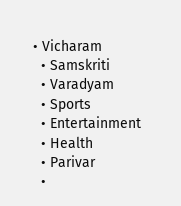• Vicharam
  • Samskriti
  • Varadyam
  • Sports
  • Entertainment
  • Health
  • Parivar
  •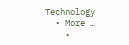Technology
  • More …
    •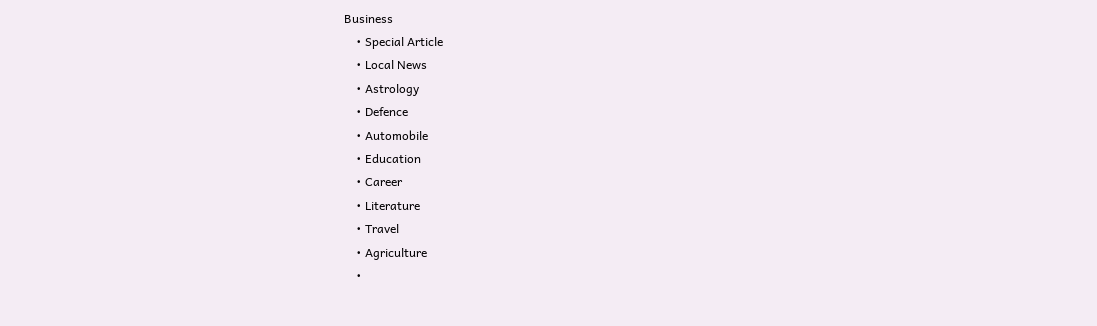Business
    • Special Article
    • Local News
    • Astrology
    • Defence
    • Automobile
    • Education
    • Career
    • Literature
    • Travel
    • Agriculture
    •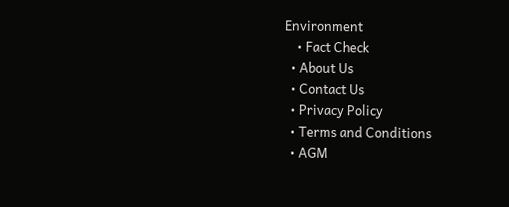Environment
    • Fact Check
  • About Us
  • Contact Us
  • Privacy Policy
  • Terms and Conditions
  • AGM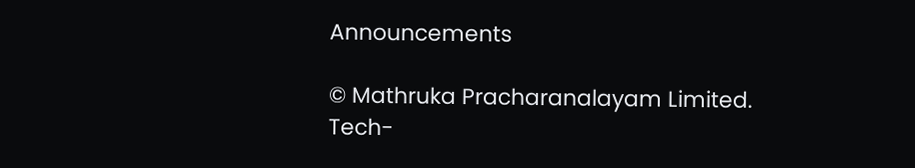Announcements

© Mathruka Pracharanalayam Limited.
Tech-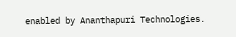enabled by Ananthapuri Technologies.